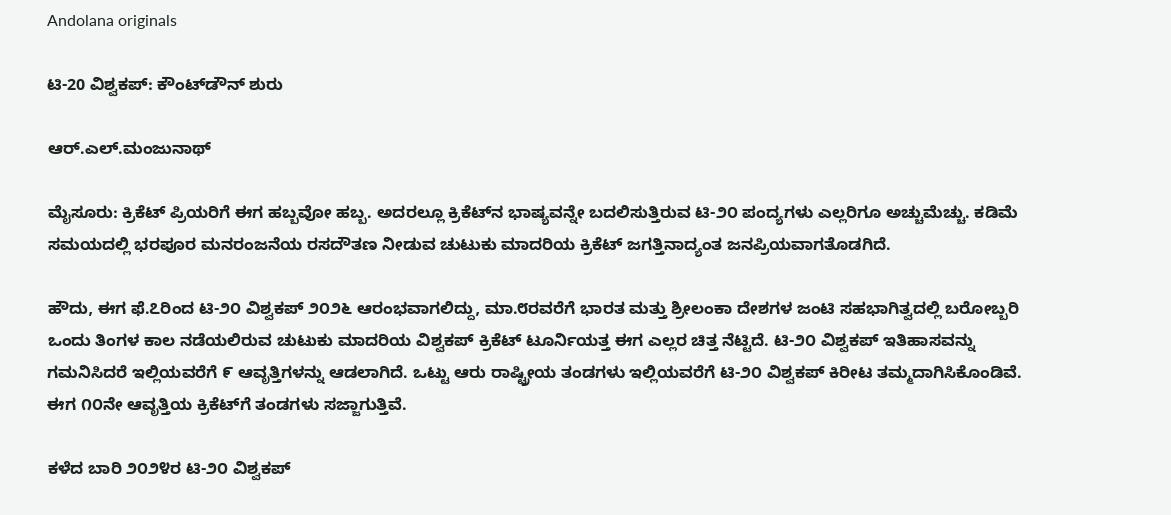Andolana originals

ಟಿ-20 ವಿಶ್ವಕಪ್: ಕೌಂಟ್‌ಡೌನ್ ಶುರು

ಆರ್.ಎಲ್.ಮಂಜುನಾಥ್

ಮೈಸೂರು: ಕ್ರಿಕೆಟ್ ಪ್ರಿಯರಿಗೆ ಈಗ ಹಬ್ಬವೋ ಹಬ್ಬ. ಅದರಲ್ಲೂ ಕ್ರಿಕೆಟ್‌ನ ಭಾಷ್ಯವನ್ನೇ ಬದಲಿಸುತ್ತಿರುವ ಟಿ-೨೦ ಪಂದ್ಯಗಳು ಎಲ್ಲರಿಗೂ ಅಚ್ಚುಮೆಚ್ಚು. ಕಡಿಮೆ ಸಮಯದಲ್ಲಿ ಭರಪೂರ ಮನರಂಜನೆಯ ರಸದೌತಣ ನೀಡುವ ಚುಟುಕು ಮಾದರಿಯ ಕ್ರಿಕೆಟ್ ಜಗತ್ತಿನಾದ್ಯಂತ ಜನಪ್ರಿಯವಾಗತೊಡಗಿದೆ.

ಹೌದು, ಈಗ ಫೆ.೭ರಿಂದ ಟಿ-೨೦ ವಿಶ್ವಕಪ್ ೨೦೨೬ ಆರಂಭವಾಗಲಿದ್ದು, ಮಾ.೮ರವರೆಗೆ ಭಾರತ ಮತ್ತು ಶ್ರೀಲಂಕಾ ದೇಶಗಳ ಜಂಟಿ ಸಹಭಾಗಿತ್ವದಲ್ಲಿ ಬರೋಬ್ಬರಿ ಒಂದು ತಿಂಗಳ ಕಾಲ ನಡೆಯಲಿರುವ ಚುಟುಕು ಮಾದರಿಯ ವಿಶ್ವಕಪ್ ಕ್ರಿಕೆಟ್ ಟೂರ್ನಿಯತ್ತ ಈಗ ಎಲ್ಲರ ಚಿತ್ತ ನೆಟ್ಟಿದೆ. ಟಿ-೨೦ ವಿಶ್ವಕಪ್ ಇತಿಹಾಸವನ್ನು ಗಮನಿಸಿದರೆ ಇಲ್ಲಿಯವರೆಗೆ ೯ ಆವೃತ್ತಿಗಳನ್ನು ಆಡಲಾಗಿದೆ. ಒಟ್ಟು ಆರು ರಾಷ್ಟ್ರೀಯ ತಂಡಗಳು ಇಲ್ಲಿಯವರೆಗೆ ಟಿ-೨೦ ವಿಶ್ವಕಪ್ ಕಿರೀಟ ತಮ್ಮದಾಗಿಸಿಕೊಂಡಿವೆ. ಈಗ ೧೦ನೇ ಆವೃತ್ತಿಯ ಕ್ರಿಕೆಟ್‌ಗೆ ತಂಡಗಳು ಸಜ್ಜಾಗುತ್ತಿವೆ.

ಕಳೆದ ಬಾರಿ ೨೦೨೪ರ ಟಿ-೨೦ ವಿಶ್ವಕಪ್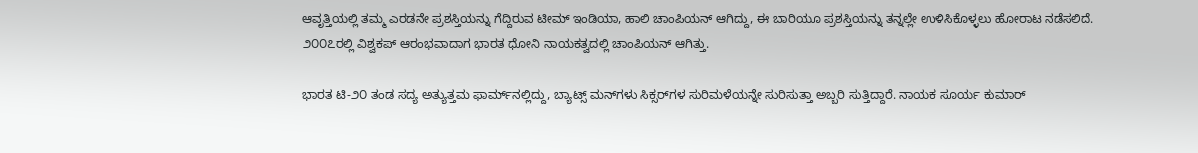ಆವೃತ್ತಿಯಲ್ಲಿ ತಮ್ಮ ಎರಡನೇ ಪ್ರಶಸ್ತಿಯನ್ನು ಗೆದ್ದಿರುವ ಟೀಮ್ ಇಂಡಿಯಾ, ಹಾಲಿ ಚಾಂಪಿಯನ್ ಆಗಿದ್ದು, ಈ ಬಾರಿಯೂ ಪ್ರಶಸ್ತಿಯನ್ನು ತನ್ನಲ್ಲೇ ಉಳಿಸಿಕೊಳ್ಳಲು ಹೋರಾಟ ನಡೆಸಲಿದೆ. ೨೦೦೭ರಲ್ಲಿ ವಿಶ್ವಕಪ್ ಆರಂಭವಾದಾಗ ಭಾರತ ಧೋನಿ ನಾಯಕತ್ವದಲ್ಲಿ ಚಾಂಪಿಯನ್ ಆಗಿತ್ತು.

ಭಾರತ ಟಿ-೨೦ ತಂಡ ಸದ್ಯ ಅತ್ಯುತ್ತಮ ಫಾರ್ಮ್‌ನಲ್ಲಿದ್ದು, ಬ್ಯಾಟ್ಸ್ ಮನ್‌ಗಳು ಸಿಕ್ಸರ್‌ಗಳ ಸುರಿಮಳೆಯನ್ನೇ ಸುರಿಸುತ್ತಾ ಅಬ್ಬರಿ ಸುತ್ತಿದ್ದಾರೆ. ನಾಯಕ ಸೂರ್ಯ ಕುಮಾರ್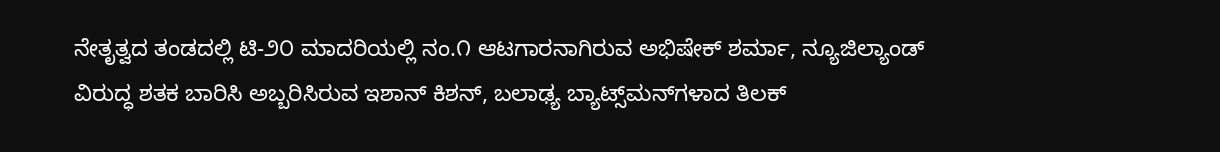ನೇತೃತ್ವದ ತಂಡದಲ್ಲಿ ಟಿ-೨೦ ಮಾದರಿಯಲ್ಲಿ ನಂ.೧ ಆಟಗಾರನಾಗಿರುವ ಅಭಿಷೇಕ್ ಶರ್ಮಾ, ನ್ಯೂಜಿಲ್ಯಾಂಡ್ ವಿರುದ್ಧ ಶತಕ ಬಾರಿಸಿ ಅಬ್ಬರಿಸಿರುವ ಇಶಾನ್ ಕಿಶನ್, ಬಲಾಢ್ಯ ಬ್ಯಾಟ್ಸ್‌ಮನ್‌ಗಳಾದ ತಿಲಕ್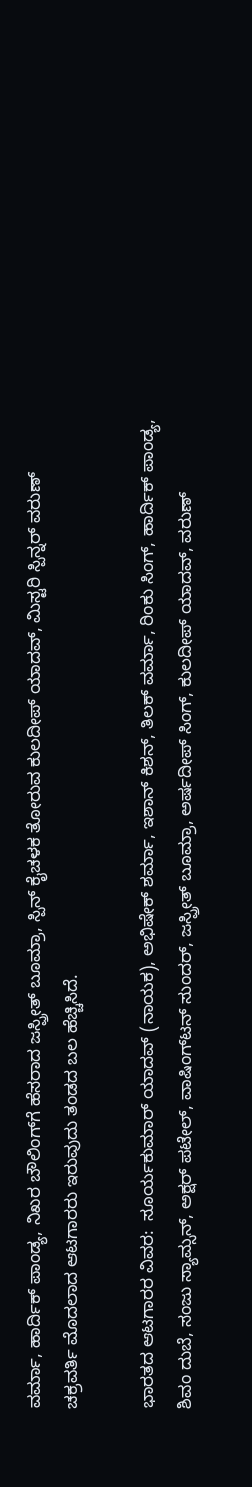ವರ್ಮಾ, ಹಾರ್ದಿಕ್ ಪಾಂಡ್ಯ, ನಿಖರ ಬೌಲಿಂಗ್‌ಗೆ ಹೆಸರಾದ ಜಸ್ಪ್ರೀತ್ ಬೂಮ್ರಾ, ಸ್ಪಿನ್ ಕೈಚಳಕ ತೋರುವ ಕುಲದೀಪ್ ಯಾದವ್, ಮಿಸ್ಟರಿ ಸ್ಪಿನ್ನರ್ ವರುಣ್ ಚಕ್ರವರ್ತಿ ಮೊದಲಾದ ಆಟಗಾರರು ಇರುವುದು ತಂಡದ ಬಲ ಹೆಚ್ಚಿಸಿದೆ.

ಭಾರತದ ಆಟಗಾರರ ವಿವರ:  ಸೂರ್ಯಕುಮಾರ್ ಯಾದವ್ (ನಾಯಕ), ಅಭಿಷೇಕ್ ಶರ್ಮಾ, ಇಶಾನ್ ಕಿಶನ್, ತಿಲಕ್ ವರ್ಮಾ, ರಿಂಕು ಸಿಂಗ್, ಹಾರ್ದಿಕ್ ಪಾಂಡ್ಯ, ಶಿವಂ ದುಬೆ, ಸಂಜು ಸ್ಯಾಮ್ಸನ್, ಅಕ್ಷರ್ ಪಟೇಲ್, ವಾಷಿಂಗ್‌ಟನ್ ಸುಂದರ್, ಜಸ್ಪ್ರೀತ್ ಬೂಮ್ರಾ, ಅರ್ಷದೀಪ್ ಸಿಂಗ್, ಕುಲದೀಪ್ ಯಾದವ್, ವರುಣ್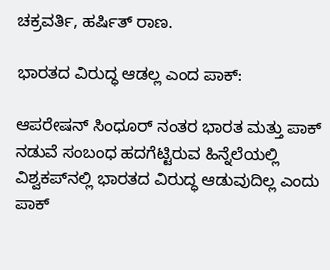ಚಕ್ರವರ್ತಿ, ಹರ್ಷಿತ್ ರಾಣ.

ಭಾರತದ ವಿರುದ್ಧ ಆಡಲ್ಲ ಎಂದ ಪಾಕ್:

ಆಪರೇಷನ್ ಸಿಂಧೂರ್ ನಂತರ ಭಾರತ ಮತ್ತು ಪಾಕ್ ನಡುವೆ ಸಂಬಂಧ ಹದಗೆಟ್ಟಿರುವ ಹಿನ್ನೆಲೆಯಲ್ಲಿ ವಿಶ್ವಕಪ್‌ನಲ್ಲಿ ಭಾರತದ ವಿರುದ್ಧ ಆಡುವುದಿಲ್ಲ ಎಂದು ಪಾಕ್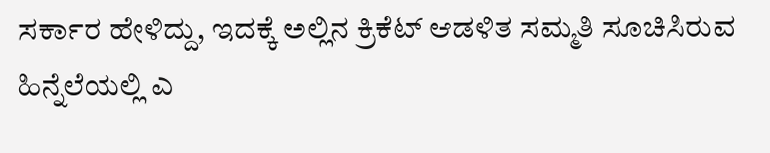ಸರ್ಕಾರ ಹೇಳಿದ್ದು, ಇದಕ್ಕೆ ಅಲ್ಲಿನ ಕ್ರಿಕೆಟ್ ಆಡಳಿತ ಸಮ್ಮತಿ ಸೂಚಿಸಿರುವ ಹಿನ್ನೆಲೆಯಲ್ಲಿ ಎ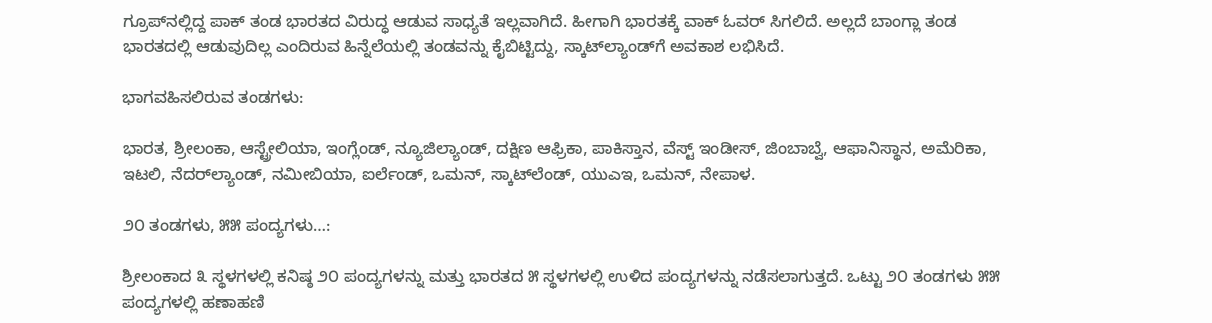ಗ್ರೂಪ್‌ನಲ್ಲಿದ್ದ ಪಾಕ್ ತಂಡ ಭಾರತದ ವಿರುದ್ಧ ಆಡುವ ಸಾಧ್ಯತೆ ಇಲ್ಲವಾಗಿದೆ. ಹೀಗಾಗಿ ಭಾರತಕ್ಕೆ ವಾಕ್ ಓವರ್ ಸಿಗಲಿದೆ. ಅಲ್ಲದೆ ಬಾಂಗ್ಲಾ ತಂಡ ಭಾರತದಲ್ಲಿ ಆಡುವುದಿಲ್ಲ ಎಂದಿರುವ ಹಿನ್ನೆಲೆಯಲ್ಲಿ ತಂಡವನ್ನು ಕೈಬಿಟ್ಟಿದ್ದು, ಸ್ಕಾಟ್‌ಲ್ಯಾಂಡ್‌ಗೆ ಅವಕಾಶ ಲಭಿಸಿದೆ.

ಭಾಗವಹಿಸಲಿರುವ ತಂಡಗಳು:

ಭಾರತ, ಶ್ರೀಲಂಕಾ, ಆಸ್ಟ್ರೇಲಿಯಾ, ಇಂಗ್ಲೆಂಡ್, ನ್ಯೂಜಿಲ್ಯಾಂಡ್, ದಕ್ಷಿಣ ಆಫ್ರಿಕಾ, ಪಾಕಿಸ್ತಾನ, ವೆಸ್ಟ್ ಇಂಡೀಸ್, ಜಿಂಬಾಬ್ವೆ, ಆಫಾನಿಸ್ಥಾನ, ಅಮೆರಿಕಾ, ಇಟಲಿ, ನೆದರ್‌ಲ್ಯಾಂಡ್, ನಮೀಬಿಯಾ, ಐರ್ಲೆಂಡ್, ಒಮನ್, ಸ್ಕಾಟ್‌ಲೆಂಡ್, ಯುಎಇ, ಒಮನ್, ನೇಪಾಳ.

೨೦ ತಂಡಗಳು, ೫೫ ಪಂದ್ಯಗಳು…:

ಶ್ರೀಲಂಕಾದ ೩ ಸ್ಥಳಗಳಲ್ಲಿ ಕನಿಷ್ಠ ೨೦ ಪಂದ್ಯಗಳನ್ನು ಮತ್ತು ಭಾರತದ ೫ ಸ್ಥಳಗಳಲ್ಲಿ ಉಳಿದ ಪಂದ್ಯಗಳನ್ನು ನಡೆಸಲಾಗುತ್ತದೆ. ಒಟ್ಟು ೨೦ ತಂಡಗಳು ೫೫ ಪಂದ್ಯಗಳಲ್ಲಿ ಹಣಾಹಣಿ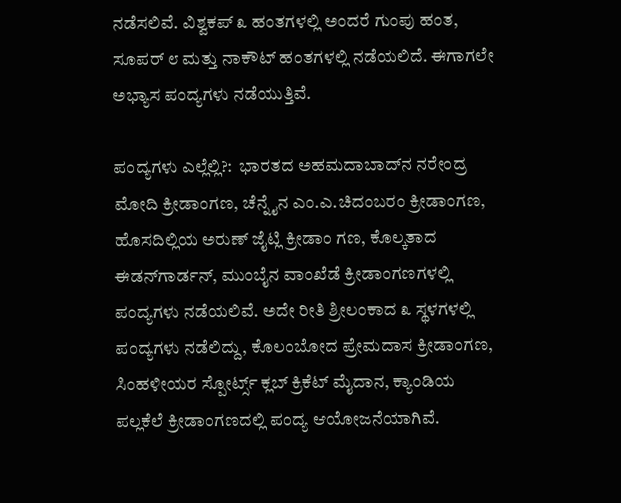ನಡೆಸಲಿವೆ. ವಿಶ್ವಕಪ್ ೩ ಹಂತಗಳಲ್ಲಿ ಅಂದರೆ ಗುಂಪು ಹಂತ, ಸೂಪರ್ ೮ ಮತ್ತು ನಾಕೌಟ್ ಹಂತಗಳಲ್ಲಿ ನಡೆಯಲಿದೆ. ಈಗಾಗಲೇ ಅಭ್ಯಾಸ ಪಂದ್ಯಗಳು ನಡೆಯುತ್ತಿವೆ.

ಪಂದ್ಯಗಳು ಎಲ್ಲೆಲ್ಲಿ?:  ಭಾರತದ ಅಹಮದಾಬಾದ್‌ನ ನರೇಂದ್ರ ಮೋದಿ ಕ್ರೀಡಾಂಗಣ, ಚೆನ್ನೈನ ಎಂ.ಎ.ಚಿದಂಬರಂ ಕ್ರೀಡಾಂಗಣ, ಹೊಸದಿಲ್ಲಿಯ ಅರುಣ್ ಜೈಟ್ಲಿ ಕ್ರೀಡಾಂ ಗಣ, ಕೊಲ್ಕತಾದ ಈಡನ್‌ಗಾರ್ಡನ್, ಮುಂಬೈನ ವಾಂಖೆಡೆ ಕ್ರೀಡಾಂಗಣಗಳಲ್ಲಿ ಪಂದ್ಯಗಳು ನಡೆಯಲಿವೆ. ಅದೇ ರೀತಿ ಶ್ರೀಲಂಕಾದ ೩ ಸ್ಥಳಗಳಲ್ಲಿ ಪಂದ್ಯಗಳು ನಡೆಲಿದ್ದು, ಕೊಲಂಬೋದ ಪ್ರೇಮದಾಸ ಕ್ರೀಡಾಂಗಣ, ಸಿಂಹಳೀಯರ ಸ್ಪೋರ್ಟ್ಸ್ ಕ್ಲಬ್ ಕ್ರಿಕೆಟ್ ಮೈದಾನ, ಕ್ಯಾಂಡಿಯ ಪಲ್ಲಕೆಲೆ ಕ್ರೀಡಾಂಗಣದಲ್ಲಿ ಪಂದ್ಯ ಆಯೋಜನೆಯಾಗಿವೆ.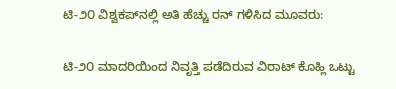ಟಿ-೨೦ ವಿಶ್ವಕಪ್‌ನಲ್ಲಿ ಅತಿ ಹೆಚ್ಚು ರನ್ ಗಳಿಸಿದ ಮೂವರು:

ಟಿ-೨೦ ಮಾದರಿಯಿಂದ ನಿವೃತ್ತಿ ಪಡೆದಿರುವ ವಿರಾಟ್ ಕೊಹ್ಲಿ ಒಟ್ಟು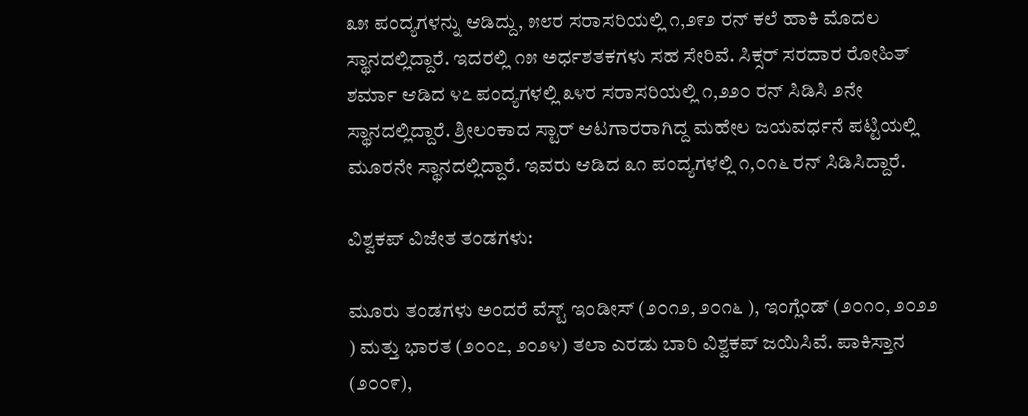೩೫ ಪಂದ್ಯಗಳನ್ನು ಆಡಿದ್ದು, ೫೮ರ ಸರಾಸರಿಯಲ್ಲಿ ೧,೨೯೨ ರನ್ ಕಲೆ ಹಾಕಿ ಮೊದಲ ಸ್ಥಾನದಲ್ಲಿದ್ದಾರೆ. ಇದರಲ್ಲಿ ೧೫ ಅರ್ಧಶತಕಗಳು ಸಹ ಸೇರಿವೆ. ಸಿಕ್ಸರ್ ಸರದಾರ ರೋಹಿತ್ ಶರ್ಮಾ ಆಡಿದ ೪೭ ಪಂದ್ಯಗಳಲ್ಲಿ ೩೪ರ ಸರಾಸರಿಯಲ್ಲಿ ೧,೨೨೦ ರನ್ ಸಿಡಿಸಿ ೨ನೇ ಸ್ಥಾನದಲ್ಲಿದ್ದಾರೆ. ಶ್ರೀಲಂಕಾದ ಸ್ಟಾರ್ ಆಟಗಾರರಾಗಿದ್ದ ಮಹೇಲ ಜಯವರ್ಧನೆ ಪಟ್ಟಿಯಲ್ಲಿ ಮೂರನೇ ಸ್ಥಾನದಲ್ಲಿದ್ದಾರೆ. ಇವರು ಆಡಿದ ೩೧ ಪಂದ್ಯಗಳಲ್ಲಿ ೧,೦೧೬ ರನ್ ಸಿಡಿಸಿದ್ದಾರೆ.

ವಿಶ್ವಕಪ್ ವಿಜೇತ ತಂಡಗಳು:

ಮೂರು ತಂಡಗಳು ಅಂದರೆ ವೆಸ್ಟ್ ಇಂಡೀಸ್ (೨೦೧೨, ೨೦೧೬ ), ಇಂಗ್ಲೆಂಡ್ (೨೦೧೦, ೨೦೨೨ ) ಮತ್ತು ಭಾರತ (೨೦೦೭, ೨೦೨೪) ತಲಾ ಎರಡು ಬಾರಿ ವಿಶ್ವಕಪ್ ಜಯಿಸಿವೆ. ಪಾಕಿಸ್ತಾನ (೨೦೦೯),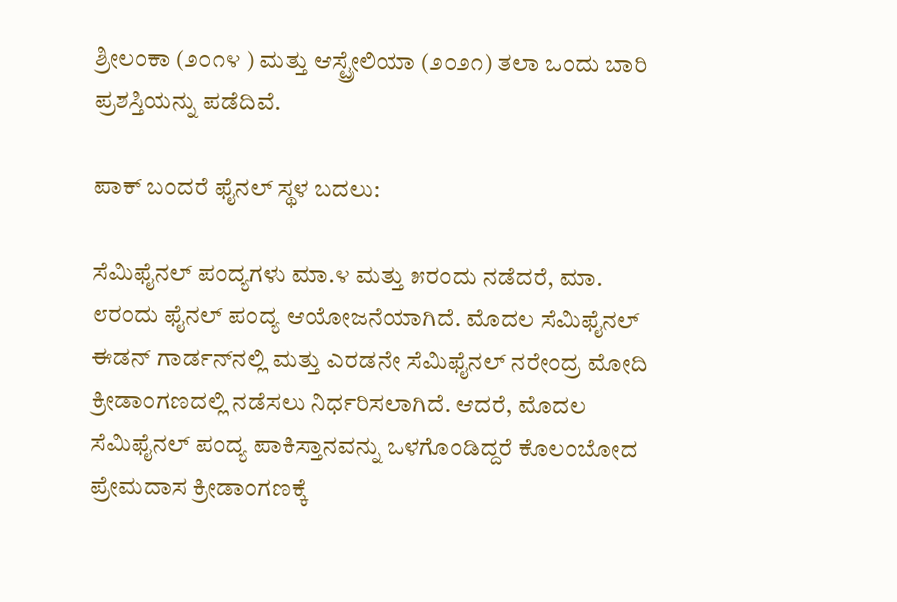ಶ್ರೀಲಂಕಾ (೨೦೧೪ ) ಮತ್ತು ಆಸ್ಟ್ರೇಲಿಯಾ (೨೦೨೧) ತಲಾ ಒಂದು ಬಾರಿ ಪ್ರಶಸ್ತಿಯನ್ನು ಪಡೆದಿವೆ.

ಪಾಕ್ ಬಂದರೆ ಫೈನಲ್ ಸ್ಥಳ ಬದಲು:

ಸೆಮಿಫೈನಲ್ ಪಂದ್ಯಗಳು ಮಾ.೪ ಮತ್ತು ೫ರಂದು ನಡೆದರೆ, ಮಾ. ೮ರಂದು ಫೈನಲ್ ಪಂದ್ಯ ಆಯೋಜನೆಯಾಗಿದೆ. ಮೊದಲ ಸೆಮಿಫೈನಲ್ ಈಡನ್ ಗಾರ್ಡನ್‌ನಲ್ಲಿ ಮತ್ತು ಎರಡನೇ ಸೆಮಿಫೈನಲ್ ನರೇಂದ್ರ ಮೋದಿ ಕ್ರೀಡಾಂಗಣದಲ್ಲಿ ನಡೆಸಲು ನಿರ್ಧರಿಸಲಾಗಿದೆ. ಆದರೆ, ಮೊದಲ ಸೆಮಿಫೈನಲ್ ಪಂದ್ಯ ಪಾಕಿಸ್ತಾನವನ್ನು ಒಳಗೊಂಡಿದ್ದರೆ ಕೊಲಂಬೋದ ಪ್ರೇಮದಾಸ ಕ್ರೀಡಾಂಗಣಕ್ಕೆ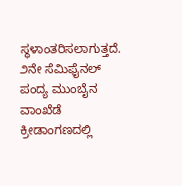ಸ್ಥಳಾಂತರಿಸಲಾಗುತ್ತದೆ. ೨ನೇ ಸೆಮಿಫೈನಲ್ ಪಂದ್ಯ ಮುಂಬೈನ ವಾಂಖೆಡೆ ಕ್ರೀಡಾಂಗಣದಲ್ಲಿ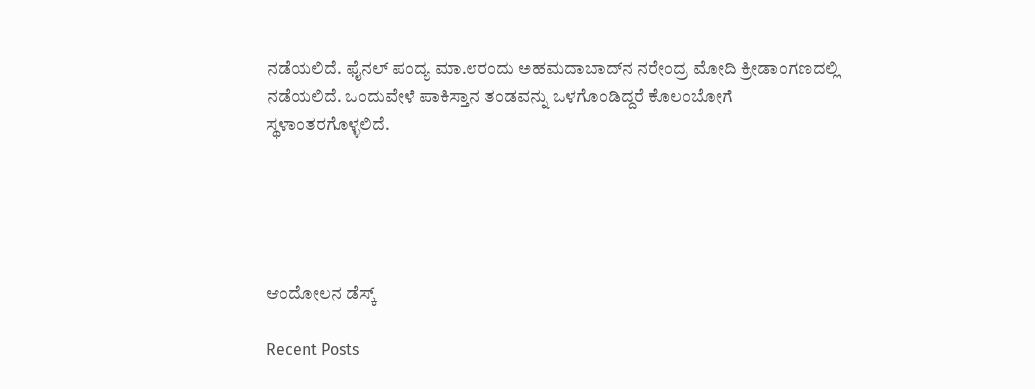ನಡೆಯಲಿದೆ. ಫೈನಲ್ ಪಂದ್ಯ ಮಾ.೮ರಂದು ಅಹಮದಾಬಾದ್‌ನ ನರೇಂದ್ರ ಮೋದಿ ಕ್ರೀಡಾಂಗಣದಲ್ಲಿ ನಡೆಯಲಿದೆ. ಒಂದುವೇಳೆ ಪಾಕಿಸ್ತಾನ ತಂಡವನ್ನು ಒಳಗೊಂಡಿದ್ದರೆ ಕೊಲಂಬೋಗೆ ಸ್ಥಳಾಂತರಗೊಳ್ಳಲಿದೆ.





ಆಂದೋಲನ ಡೆಸ್ಕ್

Recent Posts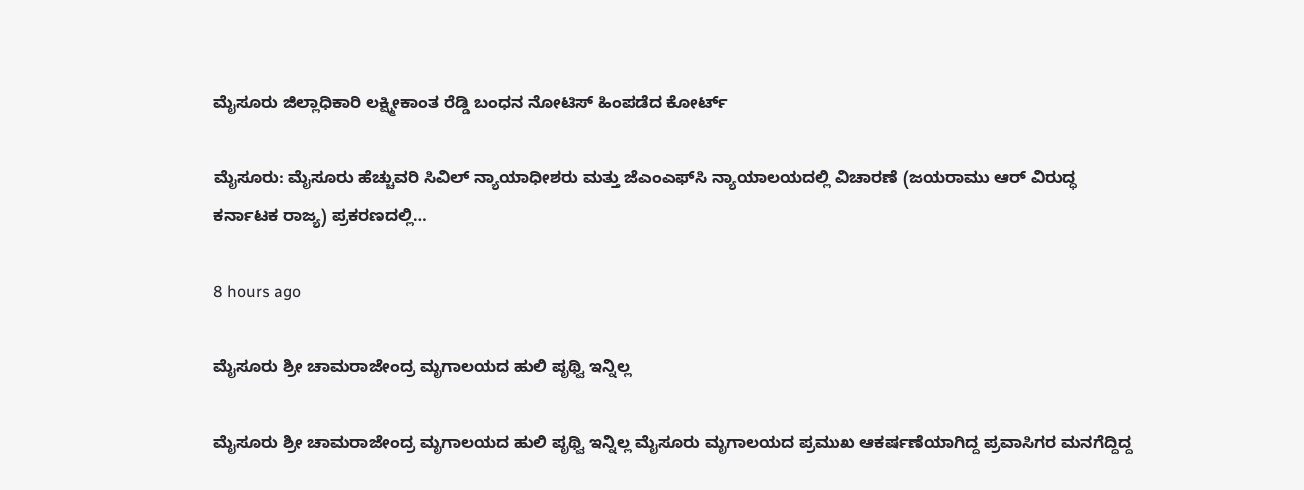ಮೈಸೂರು ಜಿಲ್ಲಾಧಿಕಾರಿ ಲಕ್ಷ್ಮೀಕಾಂತ ರೆಡ್ಡಿ ಬಂಧನ ನೋಟಿಸ್‌ ಹಿಂಪಡೆದ ಕೋರ್ಟ್‌

ಮೈಸೂರು: ಮೈಸೂರು ಹೆಚ್ಚುವರಿ ಸಿವಿಲ್‌ ನ್ಯಾಯಾಧೀಶರು ಮತ್ತು ಜೆಎಂಎಫ್‌ಸಿ ನ್ಯಾಯಾಲಯದಲ್ಲಿ ವಿಚಾರಣೆ (ಜಯರಾಮು ಆರ್‌ ವಿರುದ್ಧ ಕರ್ನಾಟಕ ರಾಜ್ಯ) ಪ್ರಕರಣದಲ್ಲಿ…

8 hours ago

ಮೈಸೂರು ಶ್ರೀ ಚಾಮರಾಜೇಂದ್ರ ಮೃಗಾಲಯದ ಹುಲಿ ಪೃಥ್ವಿ ಇನ್ನಿಲ್ಲ

ಮೈಸೂರು ಶ್ರೀ ಚಾಮರಾಜೇಂದ್ರ ಮೃಗಾಲಯದ ಹುಲಿ ಪೃಥ್ವಿ ಇನ್ನಿಲ್ಲ ಮೈಸೂರು ಮೃಗಾಲಯದ ಪ್ರಮುಖ ಆಕರ್ಷಣೆಯಾಗಿದ್ದ ಪ್ರವಾಸಿಗರ ಮನಗೆದ್ದಿದ್ದ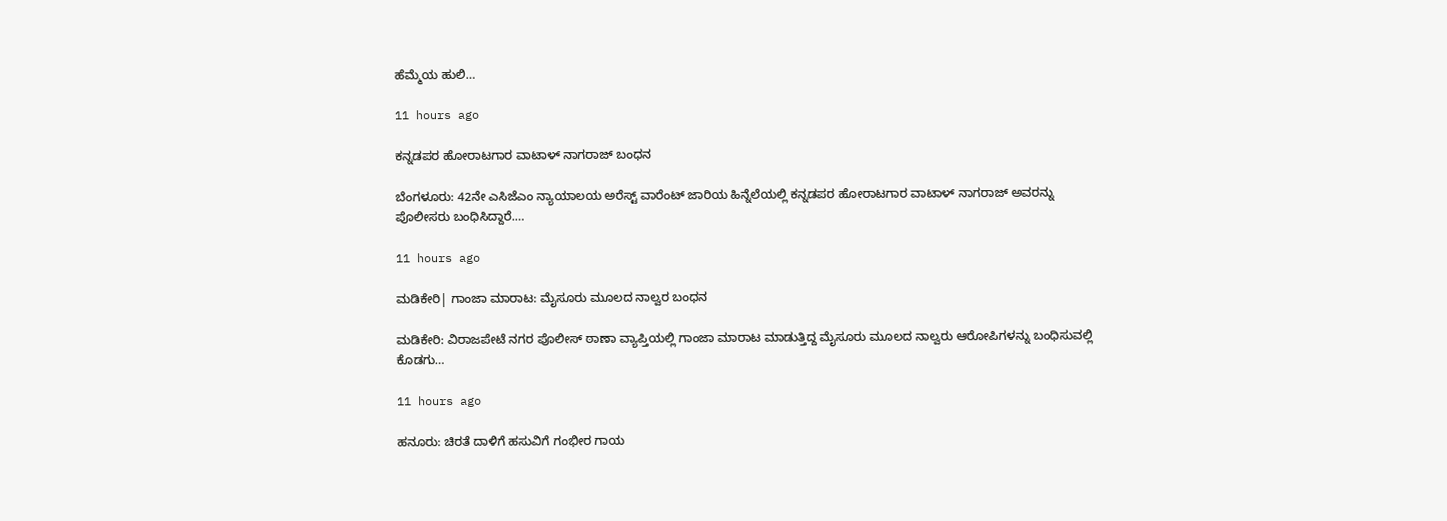ಹೆಮ್ಮೆಯ ಹುಲಿ…

11 hours ago

ಕನ್ನಡಪರ ಹೋರಾಟಗಾರ ವಾಟಾಳ್‌ ನಾಗರಾಜ್‌ ಬಂಧನ

ಬೆಂಗಳೂರು: 42ನೇ ಎಸಿಜೆಎಂ ನ್ಯಾಯಾಲಯ ಅರೆಸ್ಟ್‌ ವಾರೆಂಟ್‌ ಜಾರಿಯ ಹಿನ್ನೆಲೆಯಲ್ಲಿ ಕನ್ನಡಪರ ಹೋರಾಟಗಾರ ವಾಟಾಳ್‌ ನಾಗರಾಜ್‌ ಅವರನ್ನು ಪೊಲೀಸರು ಬಂಧಿಸಿದ್ದಾರೆ.…

11 hours ago

ಮಡಿಕೇರಿ| ಗಾಂಜಾ ಮಾರಾಟ: ಮೈಸೂರು ಮೂಲದ ನಾಲ್ವರ ಬಂಧನ

ಮಡಿಕೇರಿ: ವಿರಾಜಪೇಟೆ ನಗರ ಪೊಲೀಸ್ ಠಾಣಾ ವ್ಯಾಪ್ತಿಯಲ್ಲಿ ಗಾಂಜಾ ಮಾರಾಟ ಮಾಡುತ್ತಿದ್ದ ಮೈಸೂರು ಮೂಲದ ನಾಲ್ವರು ಆರೋಪಿಗಳನ್ನು ಬಂಧಿಸುವಲ್ಲಿ ಕೊಡಗು…

11 hours ago

ಹನೂರು: ಚಿರತೆ ದಾಳಿಗೆ ಹಸುವಿಗೆ ಗಂಭೀರ ಗಾಯ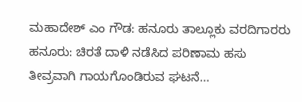ಮಹಾದೇಶ್‌ ಎಂ ಗೌಡ: ಹನೂರು ತಾಲ್ಲೂಕು ವರದಿಗಾರರು ಹನೂರು: ಚಿರತೆ ದಾಳಿ ನಡೆಸಿದ ಪರಿಣಾಮ ಹಸು ತೀವ್ರವಾಗಿ ಗಾಯಗೊಂಡಿರುವ ಘಟನೆ…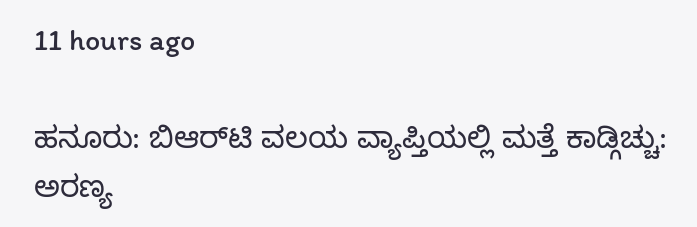11 hours ago

ಹನೂರು: ಬಿಆರ್‌ಟಿ ವಲಯ ವ್ಯಾಪ್ತಿಯಲ್ಲಿ ಮತ್ತೆ ಕಾಡ್ಗಿಚ್ಚು: ಅರಣ್ಯ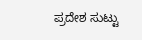ಪ್ರದೇಶ ಸುಟ್ಟು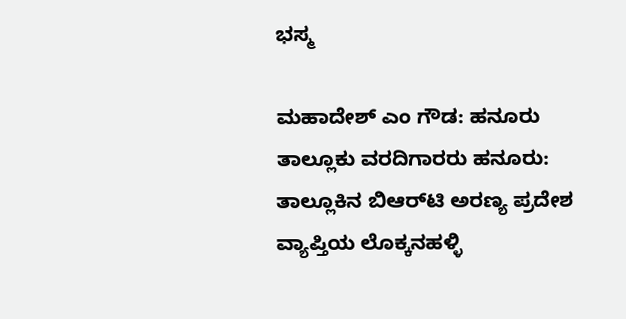ಭಸ್ಮ

ಮಹಾದೇಶ್‌ ಎಂ ಗೌಡ: ಹನೂರು ತಾಲ್ಲೂಕು ವರದಿಗಾರರು ಹನೂರು: ತಾಲ್ಲೂಕಿನ ಬಿಆರ್‌ಟಿ ಅರಣ್ಯ ಪ್ರದೇಶ ವ್ಯಾಪ್ತಿಯ ಲೊಕ್ಕನಹಳ್ಳಿ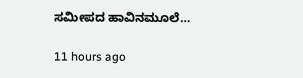ಸಮೀಪದ ಹಾವಿನಮೂಲೆ…

11 hours ago